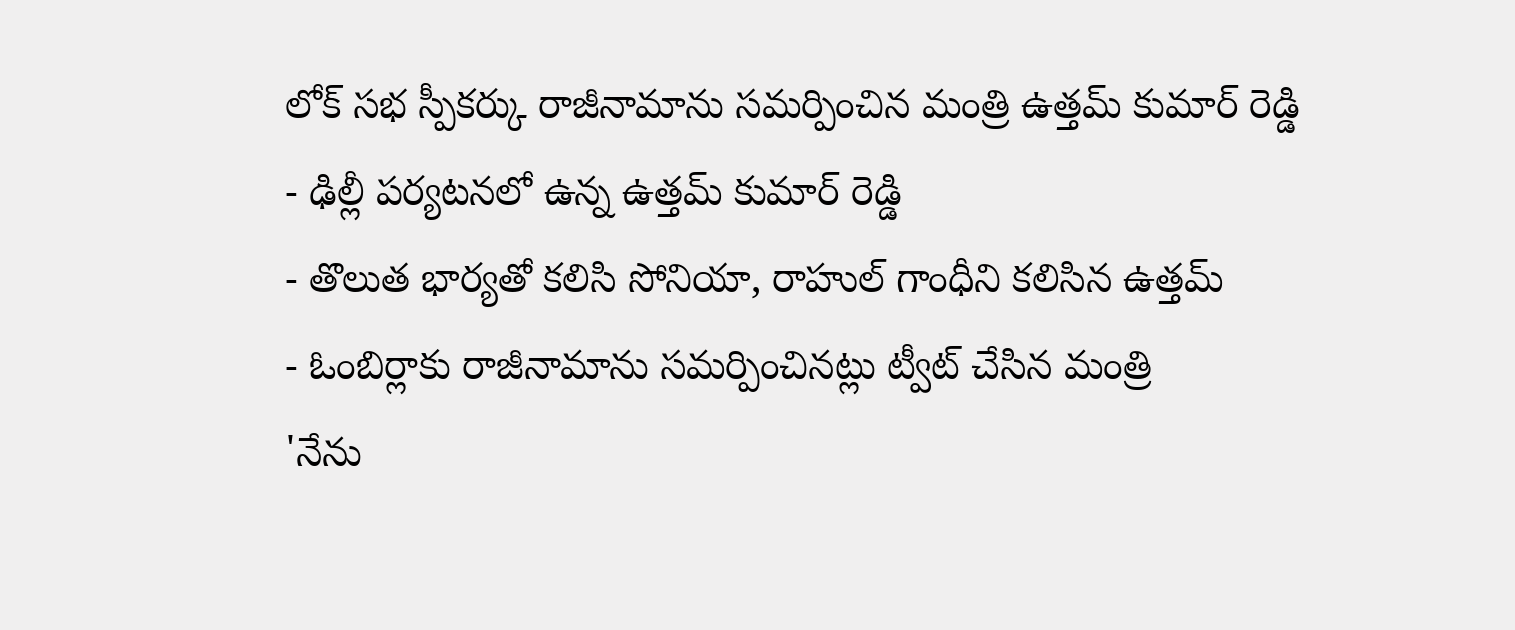లోక్ సభ స్పీకర్కు రాజీనామాను సమర్పించిన మంత్రి ఉత్తమ్ కుమార్ రెడ్డి
- ఢిల్లీ పర్యటనలో ఉన్న ఉత్తమ్ కుమార్ రెడ్డి
- తొలుత భార్యతో కలిసి సోనియా, రాహుల్ గాంధీని కలిసిన ఉత్తమ్
- ఓంబిర్లాకు రాజీనామాను సమర్పించినట్లు ట్వీట్ చేసిన మంత్రి
'నేను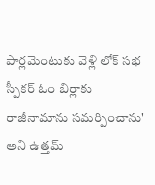పార్లమెంటుకు వెళ్లి లోక్ సభ స్పీకర్ ఓం బిర్లాకు రాజీనామాను సమర్పించాను' అని ఉత్తమ్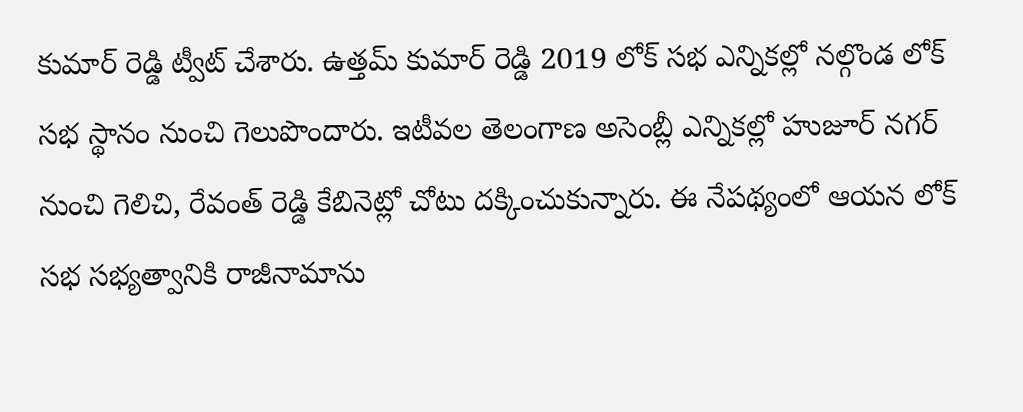కుమార్ రెడ్డి ట్వీట్ చేశారు. ఉత్తమ్ కుమార్ రెడ్డి 2019 లోక్ సభ ఎన్నికల్లో నల్గొండ లోక్ సభ స్థానం నుంచి గెలుపొందారు. ఇటీవల తెలంగాణ అసెంబ్లీ ఎన్నికల్లో హుజూర్ నగర్ నుంచి గెలిచి, రేవంత్ రెడ్డి కేబినెట్లో చోటు దక్కించుకున్నారు. ఈ నేపథ్యంలో ఆయన లోక్ సభ సభ్యత్వానికి రాజీనామాను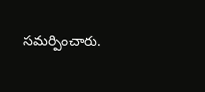సమర్పించారు.